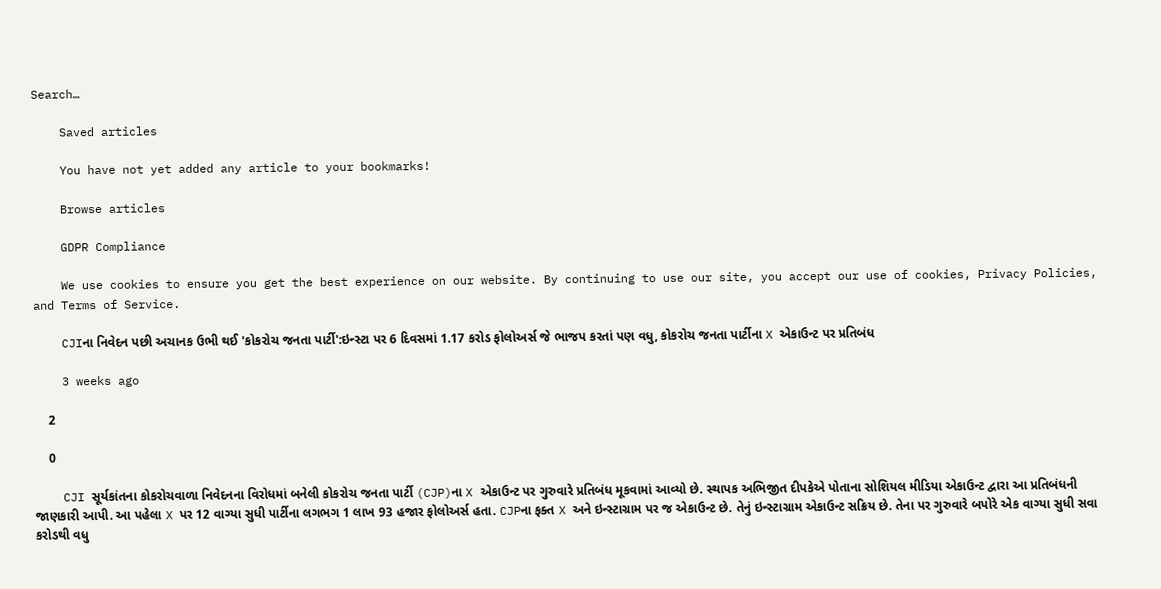Search…

    Saved articles

    You have not yet added any article to your bookmarks!

    Browse articles

    GDPR Compliance

    We use cookies to ensure you get the best experience on our website. By continuing to use our site, you accept our use of cookies, Privacy Policies, and Terms of Service.

    CJIના નિવેદન પછી અચાનક ઉભી થઈ 'કોકરોચ જનતા પાર્ટી':ઇન્સ્ટા પર 6 દિવસમાં 1.17 કરોડ ફોલોઅર્સ જે ભાજપ કરતાં પણ વધુ, કોકરોચ જનતા પાર્ટીના X એકાઉન્ટ પર પ્રતિબંધ

    3 weeks ago

    2

    0

    CJI સૂર્યકાંતના કોકરોચવાળા નિવેદનના વિરોધમાં બનેલી કોકરોચ જનતા પાર્ટી (CJP)ના X એકાઉન્ટ પર ગુરુવારે પ્રતિબંધ મૂકવામાં આવ્યો છે. સ્થાપક અભિજીત દીપકેએ પોતાના સોશિયલ મીડિયા એકાઉન્ટ દ્વારા આ પ્રતિબંધની જાણકારી આપી. આ પહેલા X પર 12 વાગ્યા સુધી પાર્ટીના લગભગ 1 લાખ 93 હજાર ફોલોઅર્સ હતા. CJPના ફક્ત X અને ઇન્સ્ટાગ્રામ પર જ એકાઉન્ટ છે. તેનું ઇન્સ્ટાગ્રામ એકાઉન્ટ સક્રિય છે. તેના પર ગુરુવારે બપોરે એક વાગ્યા સુધી સવા કરોડથી વધુ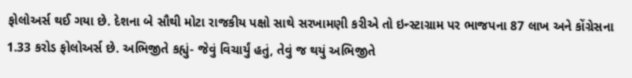ફોલોઅર્સ થઈ ગયા છે. દેશના બે સૌથી મોટા રાજકીય પક્ષો સાથે સરખામણી કરીએ તો ઇન્સ્ટાગ્રામ પર ભાજપના 87 લાખ અને કોંગ્રેસના 1.33 કરોડ ફોલોઅર્સ છે. અભિજીતે કહ્યું- જેવું વિચાર્યું હતું, તેવું જ થયું અભિજીતે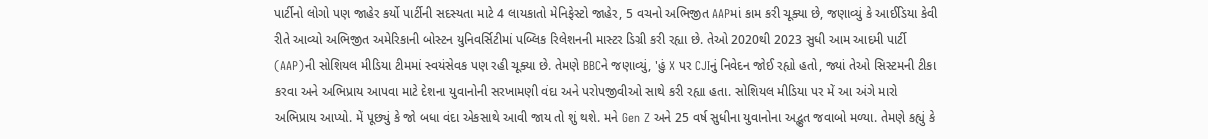પાર્ટીનો લોગો પણ જાહેર કર્યો પાર્ટીની સદસ્યતા માટે 4 લાયકાતો મેનિફેસ્ટો જાહેર, 5 વચનો અભિજીત AAPમાં કામ કરી ચૂક્યા છે, જણાવ્યું કે આઈડિયા કેવી રીતે આવ્યો અભિજીત અમેરિકાની બોસ્ટન યુનિવર્સિટીમાં પબ્લિક રિલેશનની માસ્ટર ડિગ્રી કરી રહ્યા છે. તેઓ 2020થી 2023 સુધી આમ આદમી પાર્ટી (AAP)ની સોશિયલ મીડિયા ટીમમાં સ્વયંસેવક પણ રહી ચૂક્યા છે. તેમણે BBCને જણાવ્યું, 'હું X પર CJIનું નિવેદન જોઈ રહ્યો હતો, જ્યાં તેઓ સિસ્ટમની ટીકા કરવા અને અભિપ્રાય આપવા માટે દેશના યુવાનોની સરખામણી વંદા અને પરોપજીવીઓ સાથે કરી રહ્યા હતા. સોશિયલ મીડિયા પર મેં આ અંગે મારો અભિપ્રાય આપ્યો. મેં પૂછ્યું કે જો બધા વંદા એકસાથે આવી જાય તો શું થશે. મને Gen Z અને 25 વર્ષ સુધીના યુવાનોના અદ્ભુત જવાબો મળ્યા. તેમણે કહ્યું કે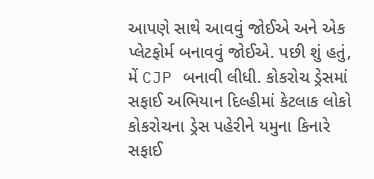આપણે સાથે આવવું જોઈએ અને એક પ્લેટફોર્મ બનાવવું જોઈએ. પછી શું હતું, મેં CJP બનાવી લીધી. કોકરોચ ડ્રેસમાં સફાઈ અભિયાન દિલ્હીમાં કેટલાક લોકો કોકરોચના ડ્રેસ પહેરીને યમુના કિનારે સફાઈ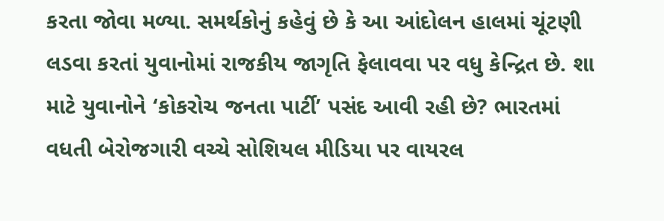કરતા જોવા મળ્યા. સમર્થકોનું કહેવું છે કે આ આંદોલન હાલમાં ચૂંટણી લડવા કરતાં યુવાનોમાં રાજકીય જાગૃતિ ફેલાવવા પર વધુ કેન્દ્રિત છે. શા માટે યુવાનોને ‘કોકરોચ જનતા પાર્ટી’ પસંદ આવી રહી છે? ભારતમાં વધતી બેરોજગારી વચ્ચે સોશિયલ મીડિયા પર વાયરલ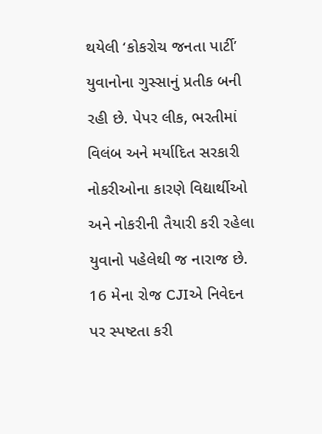થયેલી ‘કોકરોચ જનતા પાર્ટી’ યુવાનોના ગુસ્સાનું પ્રતીક બની રહી છે. પેપર લીક, ભરતીમાં વિલંબ અને મર્યાદિત સરકારી નોકરીઓના કારણે વિદ્યાર્થીઓ અને નોકરીની તૈયારી કરી રહેલા યુવાનો પહેલેથી જ નારાજ છે. 16 મેના રોજ CJIએ નિવેદન પર સ્પષ્ટતા કરી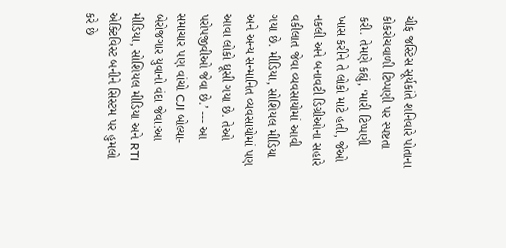ચીફ જસ્ટિસ સૂર્યકાંતે શનિવારે પોતાના કોકરોચવાળી ટિપ્પણી પર સ્પષ્ટતા કરી. તેમણે કહ્યું, ‘મારી ટિપ્પણી ખાસ કરીને તે લોકો માટે હતી, જેઓ નકલી અને બનાવટી ડિગ્રીઓના સહારે વકીલાત જેવા વ્યવસાયોમાં આવી ગયા છે. મીડિયા, સોશિયલ મીડિયા અને અન્ય સન્માનિત વ્યવસાયોમાં પણ આવા લોકો ઘૂસી ગયા છે. તેઓ પરોપજીવીઓ જેવા છે.’ --- આ સમાચાર પણ વાંચો CJI બોલ્યા- બેરોજગાર યુવાનો વંદા જેવા:આ મીડિયા, સોશિયલ મીડિયા અને RTI એક્ટિવિસ્ટ બનીને સિસ્ટમ પર હુમલો કરે છે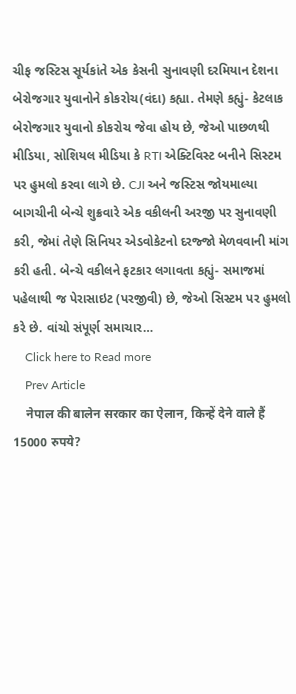ચીફ જસ્ટિસ સૂર્યકાંતે એક કેસની સુનાવણી દરમિયાન દેશના બેરોજગાર યુવાનોને કોકરોચ(વંદા) કહ્યા. તેમણે કહ્યું- કેટલાક બેરોજગાર યુવાનો કોકરોચ જેવા હોય છે, જેઓ પાછળથી મીડિયા, સોશિયલ મીડિયા કે RTI એક્ટિવિસ્ટ બનીને સિસ્ટમ પર હુમલો કરવા લાગે છે. CJI અને જસ્ટિસ જોયમાલ્યા બાગચીની બેન્ચે શુક્રવારે એક વકીલની અરજી પર સુનાવણી કરી, જેમાં તેણે સિનિયર એડવોકેટનો દરજ્જો મેળવવાની માંગ કરી હતી. બેન્ચે વકીલને ફટકાર લગાવતા કહ્યું- સમાજમાં પહેલાથી જ પેરાસાઇટ (પરજીવી) છે, જેઓ સિસ્ટમ પર હુમલો કરે છે. વાંચો સંપૂર્ણ સમાચાર…
    Click here to Read more
    Prev Article
    नेपाल की बालेन सरकार का ऐलान, किन्हें देने वाले हैं 15000 रुपये?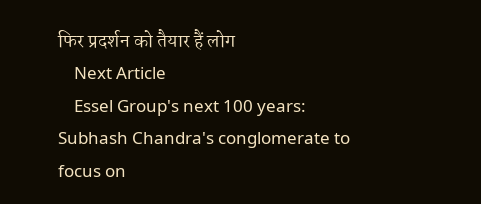फिर प्रदर्शन को तैयार हैं लोग
    Next Article
    Essel Group's next 100 years: Subhash Chandra's conglomerate to focus on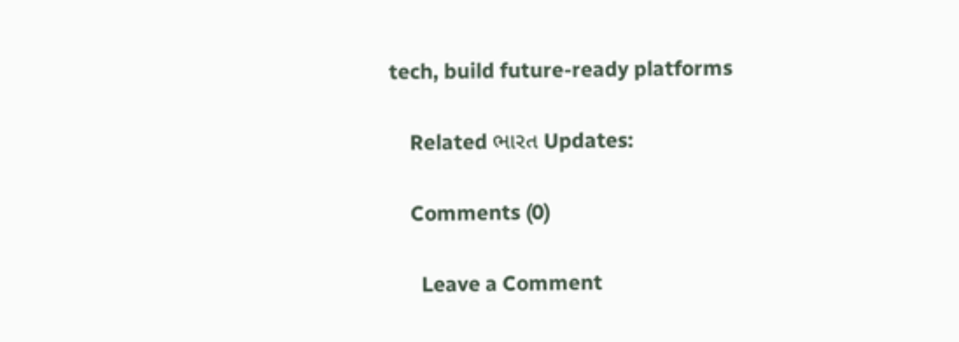tech, build future-ready platforms

    Related ભારત Updates:

    Comments (0)

      Leave a Comment